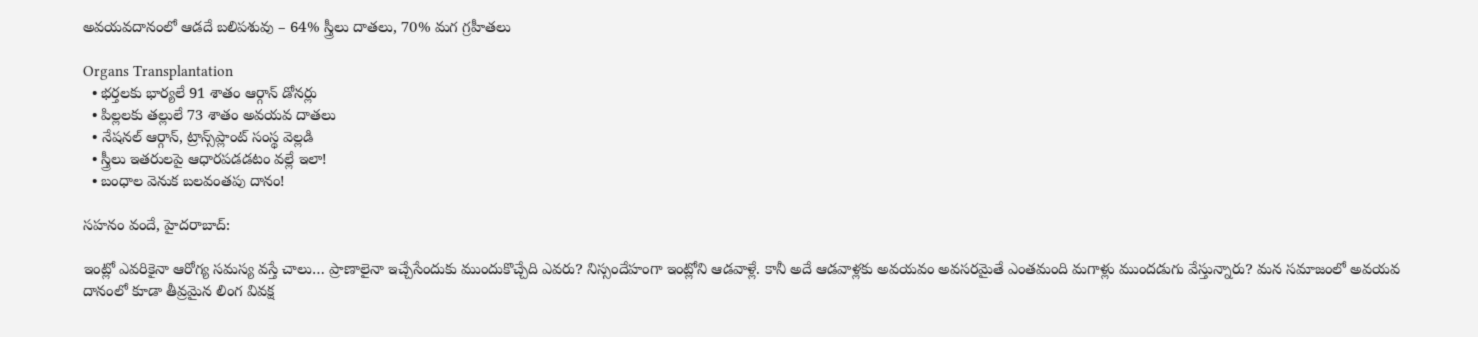అవయవదానంలో ఆడదే బలిపశువు – 64% స్త్రీలు దాతలు, 70% మగ గ్రహీతలు

Organs Transplantation
  • భర్తలకు భార్యలే 91 శాతం ఆర్గాన్ డోనర్లు
  • పిల్లలకు తల్లులే 73 శాతం అవయవ దాతలు
  • నేషనల్ ఆర్గాన్, ట్రాన్స్‌ప్లాంట్ సంస్థ వెల్లడి
  • స్త్రీలు ఇతరులపై ఆధారపడడటం వల్లే ఇలా!
  • బంధాల వెనుక బలవంతపు దానం!

సహనం వందే, హైదరాబాద్:

ఇంట్లో ఎవరికైనా ఆరోగ్య సమస్య వస్తే చాలు… ప్రాణాలైనా ఇచ్చేసేందుకు ముందుకొచ్చేది ఎవరు? నిస్సందేహంగా ఇంట్లోని ఆడవాళ్లే. కానీ అదే ఆడవాళ్లకు అవయవం అవసరమైతే ఎంతమంది మగాళ్లు ముందడుగు వేస్తున్నారు? మన సమాజంలో అవయవ దానంలో కూడా తీవ్రమైన లింగ వివక్ష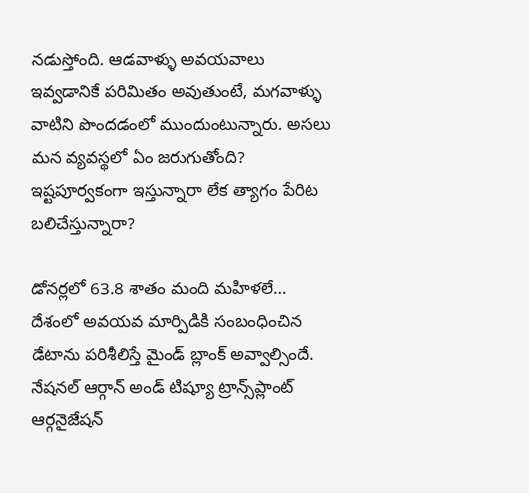నడుస్తోంది. ఆడవాళ్ళు అవయవాలు ఇవ్వడానికే పరిమితం అవుతుంటే, మగవాళ్ళు వాటిని పొందడంలో ముందుంటున్నారు. అసలు మన వ్యవస్థలో ఏం జరుగుతోంది? ఇష్టపూర్వకంగా ఇస్తున్నారా లేక త్యాగం పేరిట బలిచేస్తున్నారా?

డోనర్లలో 63.8 శాతం మంది మహిళలే…
దేశంలో అవయవ మార్పిడికి సంబంధించిన డేటాను పరిశీలిస్తే మైండ్ బ్లాంక్ అవ్వాల్సిందే. నేషనల్ ఆర్గాన్ అండ్ టిష్యూ ట్రాన్స్‌ప్లాంట్ ఆర్గనైజేషన్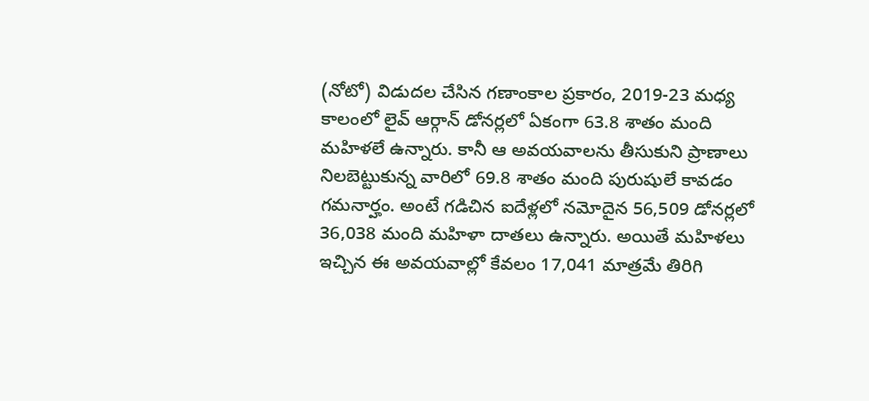(నోటో) విడుదల చేసిన గణాంకాల ప్రకారం, 2019-23 మధ్య కాలంలో లైవ్ ఆర్గాన్ డోనర్లలో ఏకంగా 63.8 శాతం మంది మహిళలే ఉన్నారు. కానీ ఆ అవయవాలను తీసుకుని ప్రాణాలు నిలబెట్టుకున్న వారిలో 69.8 శాతం మంది పురుషులే కావడం గమనార్హం. అంటే గడిచిన ఐదేళ్లలో నమోదైన 56,509 డోనర్లలో 36,038 మంది మహిళా దాతలు ఉన్నారు. అయితే మహిళలు ఇచ్చిన ఈ అవయవాల్లో కేవలం 17,041 మాత్రమే తిరిగి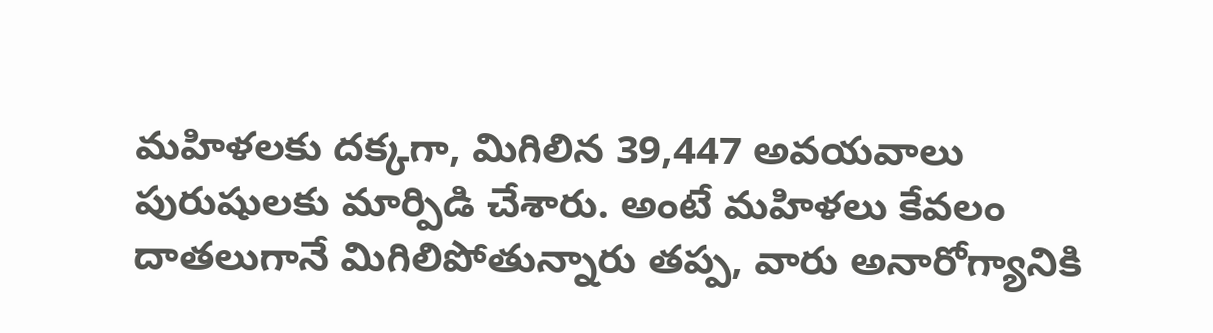మహిళలకు దక్కగా, మిగిలిన 39,447 అవయవాలు పురుషులకు మార్పిడి చేశారు. అంటే మహిళలు కేవలం దాతలుగానే మిగిలిపోతున్నారు తప్ప, వారు అనారోగ్యానికి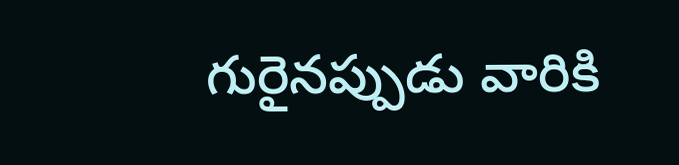గురైనప్పుడు వారికి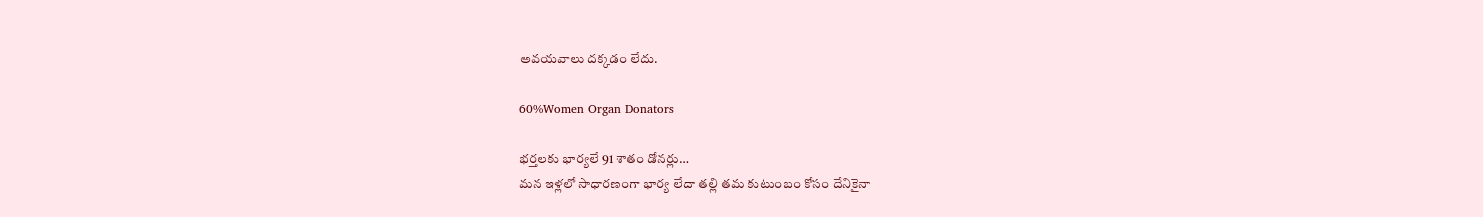అవయవాలు దక్కడం లేదు.

60%Women Organ Donators

భర్తలకు భార్యలే 91 శాతం డోనర్లు…
మన ఇళ్లలో సాధారణంగా భార్య లేదా తల్లి తమ కుటుంబం కోసం దేనికైనా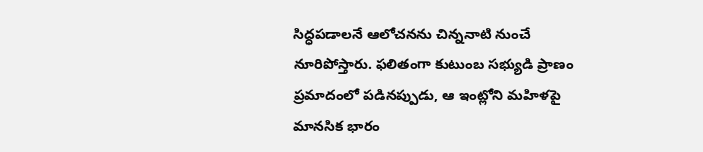సిద్ధపడాలనే ఆలోచనను చిన్ననాటి నుంచే నూరిపోస్తారు. ఫలితంగా కుటుంబ సభ్యుడి ప్రాణం ప్రమాదంలో పడినప్పుడు, ఆ ఇంట్లోని మహిళపై మానసిక భారం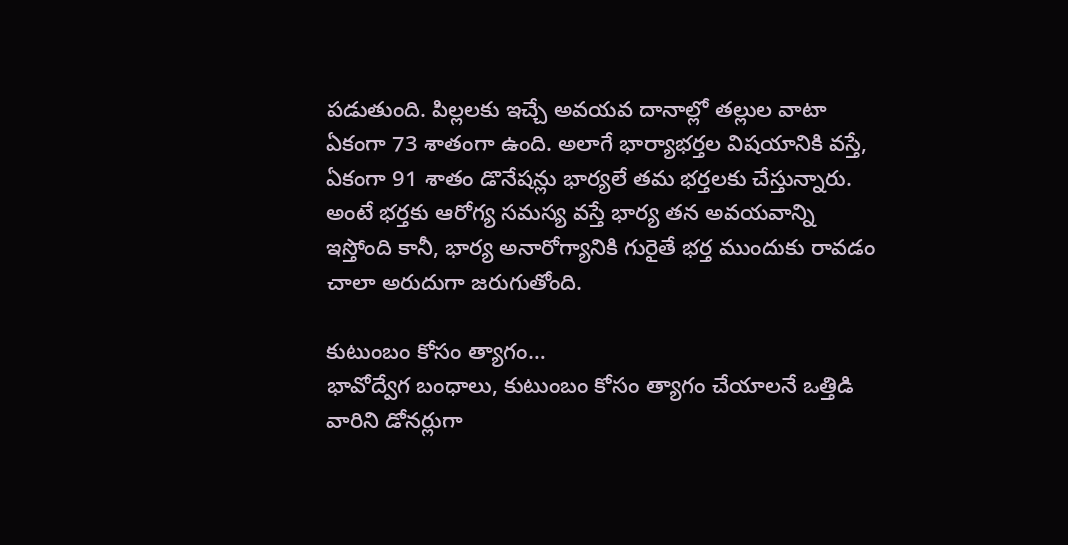పడుతుంది. పిల్లలకు ఇచ్చే అవయవ దానాల్లో తల్లుల వాటా ఏకంగా 73 శాతంగా ఉంది. అలాగే భార్యాభర్తల విషయానికి వస్తే, ఏకంగా 91 శాతం డొనేషన్లు భార్యలే తమ భర్తలకు చేస్తున్నారు. అంటే భర్తకు ఆరోగ్య సమస్య వస్తే భార్య తన అవయవాన్ని ఇస్తోంది కానీ, భార్య అనారోగ్యానికి గురైతే భర్త ముందుకు రావడం చాలా అరుదుగా జరుగుతోంది.

కుటుంబం కోసం త్యాగం…
భావోద్వేగ బంధాలు, కుటుంబం కోసం త్యాగం చేయాలనే ఒత్తిడి వారిని డోనర్లుగా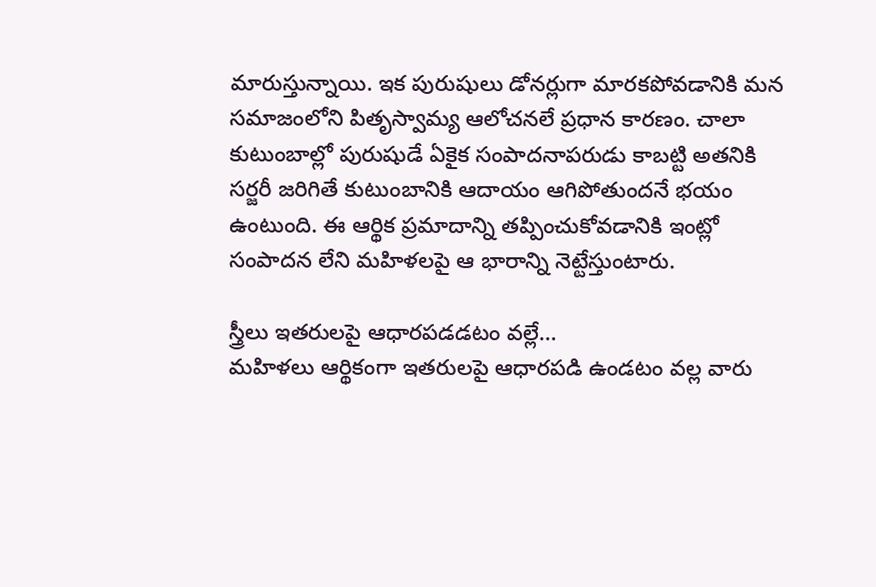మారుస్తున్నాయి. ఇక పురుషులు డోనర్లుగా మారకపోవడానికి మన సమాజంలోని పితృస్వామ్య ఆలోచనలే ప్రధాన కారణం. చాలా కుటుంబాల్లో పురుషుడే ఏకైక సంపాదనాపరుడు కాబట్టి అతనికి సర్జరీ జరిగితే కుటుంబానికి ఆదాయం ఆగిపోతుందనే భయం ఉంటుంది. ఈ ఆర్థిక ప్రమాదాన్ని తప్పించుకోవడానికి ఇంట్లో సంపాదన లేని మహిళలపై ఆ భారాన్ని నెట్టేస్తుంటారు.

స్త్రీలు ఇతరులపై ఆధారపడడటం వల్లే…
మహిళలు ఆర్థికంగా ఇతరులపై ఆధారపడి ఉండటం వల్ల వారు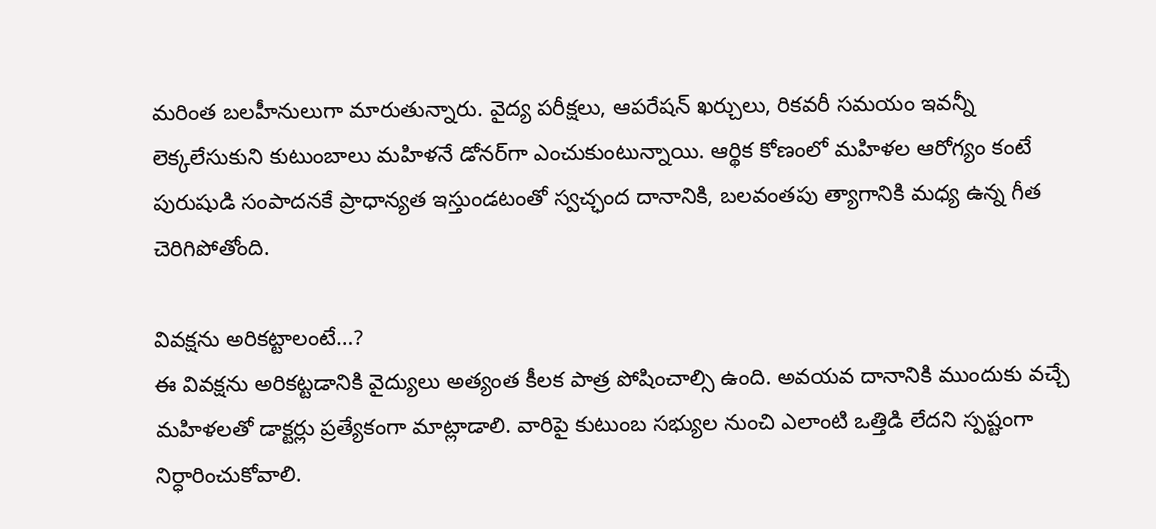మరింత బలహీనులుగా మారుతున్నారు. వైద్య పరీక్షలు, ఆపరేషన్ ఖర్చులు, రికవరీ సమయం ఇవన్నీ లెక్కలేసుకుని కుటుంబాలు మహిళనే డోనర్‌గా ఎంచుకుంటున్నాయి. ఆర్థిక కోణంలో మహిళల ఆరోగ్యం కంటే పురుషుడి సంపాదనకే ప్రాధాన్యత ఇస్తుండటంతో స్వచ్ఛంద దానానికి, బలవంతపు త్యాగానికి మధ్య ఉన్న గీత చెరిగిపోతోంది.

వివక్షను అరికట్టాలంటే…?
ఈ వివక్షను అరికట్టడానికి వైద్యులు అత్యంత కీలక పాత్ర పోషించాల్సి ఉంది. అవయవ దానానికి ముందుకు వచ్చే మహిళలతో డాక్టర్లు ప్రత్యేకంగా మాట్లాడాలి. వారిపై కుటుంబ సభ్యుల నుంచి ఎలాంటి ఒత్తిడి లేదని స్పష్టంగా నిర్ధారించుకోవాలి.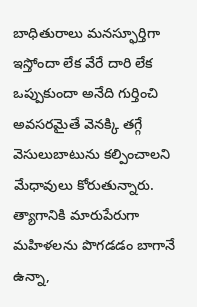బాధితురాలు మనస్ఫూర్తిగా ఇస్తోందా లేక వేరే దారి లేక ఒప్పుకుందా అనేది గుర్తించి అవసరమైతే వెనక్కి తగ్గే వెసులుబాటును కల్పించాలని మేధావులు కోరుతున్నారు. త్యాగానికి మారుపేరుగా మహిళలను పొగడడం బాగానే ఉన్నా,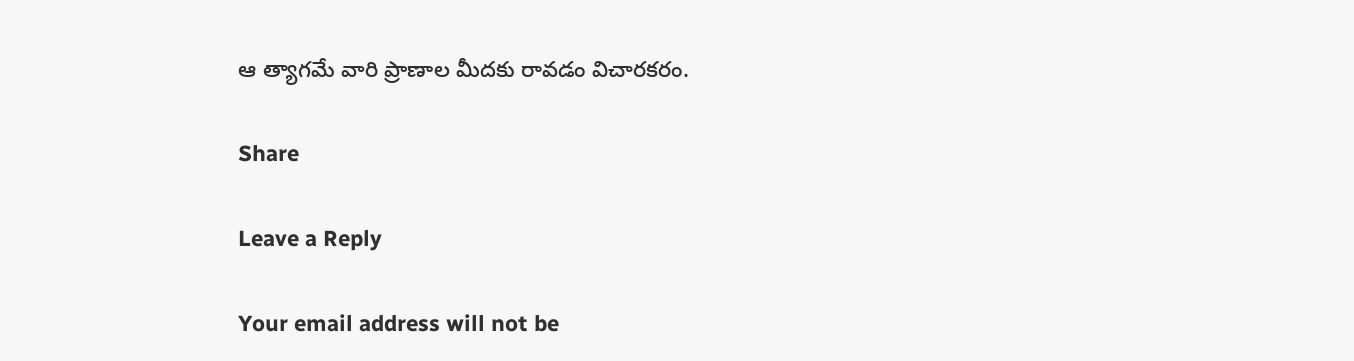ఆ త్యాగమే వారి ప్రాణాల మీదకు రావడం విచారకరం.

Share

Leave a Reply

Your email address will not be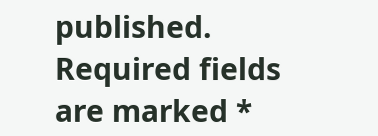published. Required fields are marked *